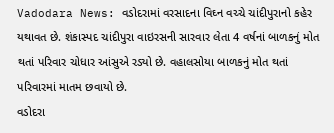Vadodara News: વડોદરામાં વરસાદના વિઘ્ન વચ્ચે ચાંદીપુરાનો કહેર યથાવત છે. શંકાસ્પદ ચાંદીપુરા વાઇરસની સારવાર લેતા 4 વર્ષનાં બાળકનું મોત થતાં પરિવાર ચોધાર આંસુએ રડ્યો છે. વહાલસોયા બાળકનું મોત થતાં પરિવારમાં માતમ છવાયો છે.
વડોદરા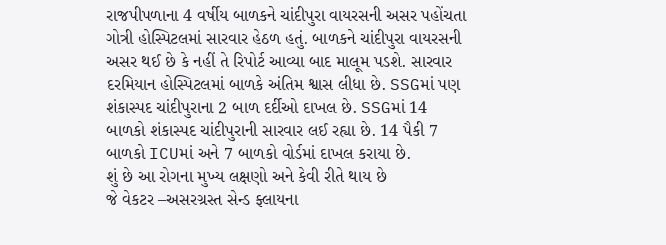રાજપીપળાના 4 વર્ષીય બાળકને ચાંદીપુરા વાયરસની અસર પહોંચતા ગોત્રી હોસ્પિટલમાં સારવાર હેઠળ હતું. બાળકને ચાંદીપુરા વાયરસની અસર થઈ છે કે નહીં તે રિપોર્ટ આવ્યા બાદ માલૂમ પડશે. સારવાર દરમિયાન હોસ્પિટલમાં બાળકે અંતિમ શ્વાસ લીધા છે. SSGમાં પણ શંકાસ્પદ ચાંદીપુરાના 2 બાળ દર્દીઓ દાખલ છે. SSGમાં 14 બાળકો શંકાસ્પદ ચાંદીપુરાની સારવાર લઈ રહ્યા છે. 14 પૈકી 7 બાળકો ICUમાં અને 7 બાળકો વોર્ડમાં દાખલ કરાયા છે.
શું છે આ રોગના મુખ્ય લક્ષણો અને કેવી રીતે થાય છે
જે વેકટર –અસરગ્રસ્ત સેન્ડ ફ્લાયના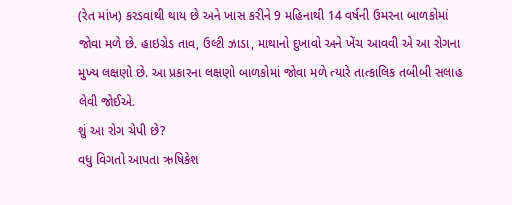(રેત માંખ) કરડવાથી થાય છે અને ખાસ કરીને 9 મહિનાથી 14 વર્ષની ઉમરના બાળકોમાં જોવા મળે છે. હાઇગ્રેડ તાવ, ઉલ્ટી ઝાડા, માથાનો દુખાવો અને ખેંચ આવવી એ આ રોગના મુખ્ય લક્ષણો છે. આ પ્રકારના લક્ષણો બાળકોમાં જોવા મળે ત્યારે તાત્કાલિક તબીબી સલાહ લેવી જોઈએ.
શું આ રોગ ચેપી છે?
વધુ વિગતો આપતા ઋષિકેશ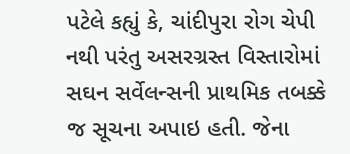પટેલે કહ્યું કે, ચાંદીપુરા રોગ ચેપી નથી પરંતુ અસરગ્રસ્ત વિસ્તારોમાં સઘન સર્વેલન્સની પ્રાથમિક તબક્કે જ સૂચના અપાઇ હતી. જેના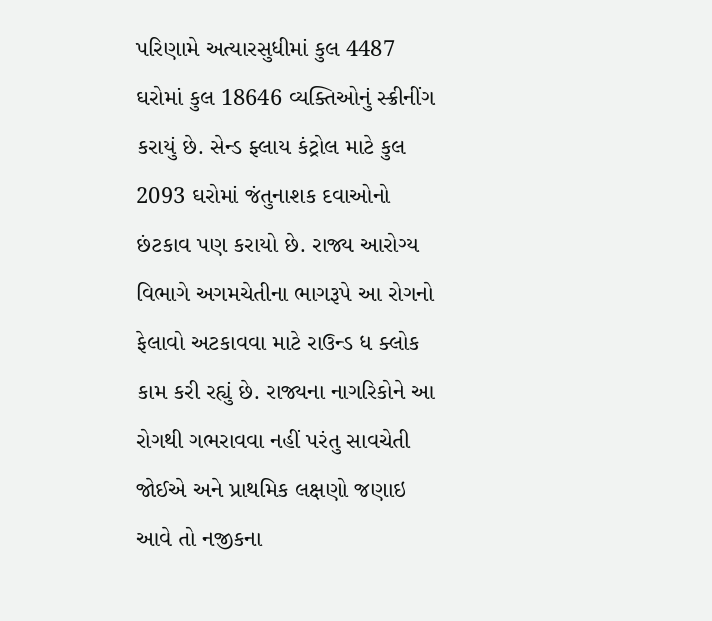પરિણામે અત્યારસુધીમાં કુલ 4487 ઘરોમાં કુલ 18646 વ્યક્તિઓનું સ્ક્રીનીંગ કરાયું છે. સેન્ડ ફ્લાય કંટ્રોલ માટે કુલ 2093 ઘરોમાં જંતુનાશક દવાઓનો છંટકાવ પણ કરાયો છે. રાજ્ય આરોગ્ય વિભાગે અગમચેતીના ભાગરૂપે આ રોગનો ફેલાવો અટકાવવા માટે રાઉન્ડ ધ ક્લોક કામ કરી રહ્યું છે. રાજ્યના નાગરિકોને આ રોગથી ગભરાવવા નહીં પરંતુ સાવચેતી જોઈએ અને પ્રાથમિક લક્ષણો જણાઇ આવે તો નજીકના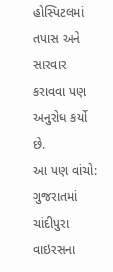હોસ્પિટલમાં તપાસ અને સારવાર કરાવવા પણ અનુરોધ કર્યો છે.
આ પણ વાંચો: ગુજરાતમાં ચાંદીપુરા વાઇરસના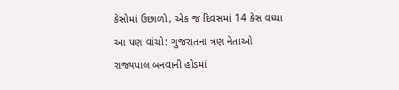કેસોમાં ઉછાળો, એક જ દિવસમાં 14 કેસ વધ્યા
આ પણ વાંચો: ગુજરાતના ત્રણ નેતાઓ રાજ્યપાલ બનવાની હોડમાં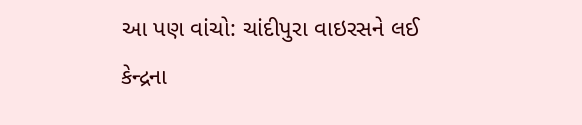આ પણ વાંચો: ચાંદીપુરા વાઇરસને લઈ કેન્દ્રના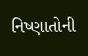નિષ્ણાતોની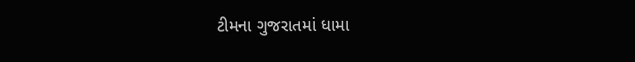ટીમના ગુજરાતમાં ધામા